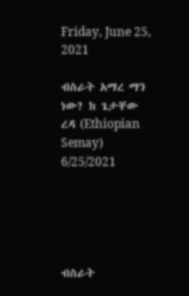Friday, June 25, 2021

ብስራት አማረ ማን ነው? ከ ጌታቸው ረዳ (Ethiopian Semay) 6/25/2021





ብስራት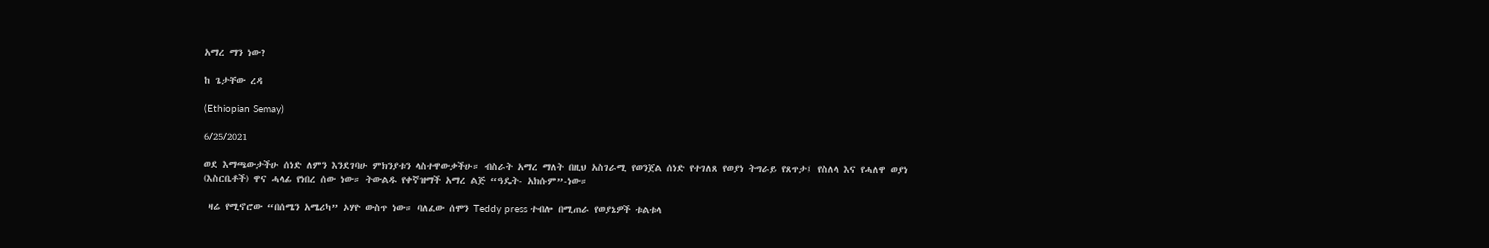አማረ ማን ነው?

ከ ጌታቸው ረዳ

(Ethiopian Semay)

6/25/2021

ወደ እማጫውታችሁ ሰነድ ለምን እንደገባሁ ምክንያቱን ላስተዋውቃችሁ። ብስራት አማረ ማለት በዚህ አስገራሚ የወንጀል ሰነድ የተገለጸ የወያነ ትግራይ የጸጥታ፤ የስለላ እና የሓለዋ ወያነ (እስርቤቶች) ዋና ሓላፊ የነበረ ሰው ነው። ትውልዱ የቀኛዝማች አማረ ልጅ “ዓዴት- አክሱም”-ነው።

 ዛሬ የሚኖሮው “በሰሜን አሜሪካ” ኦሃዮ ውስጥ ነው። ባለፈው ሰሞን Teddy press ተብሎ በሚጠራ የወያኔዎች ቱልቱላ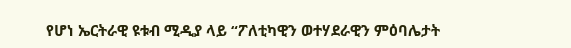የሆነ ኤርትራዊ ዩቱብ ሚዲያ ላይ “ፖለቲካዊን ወተሃደራዊን ምዕባሌታት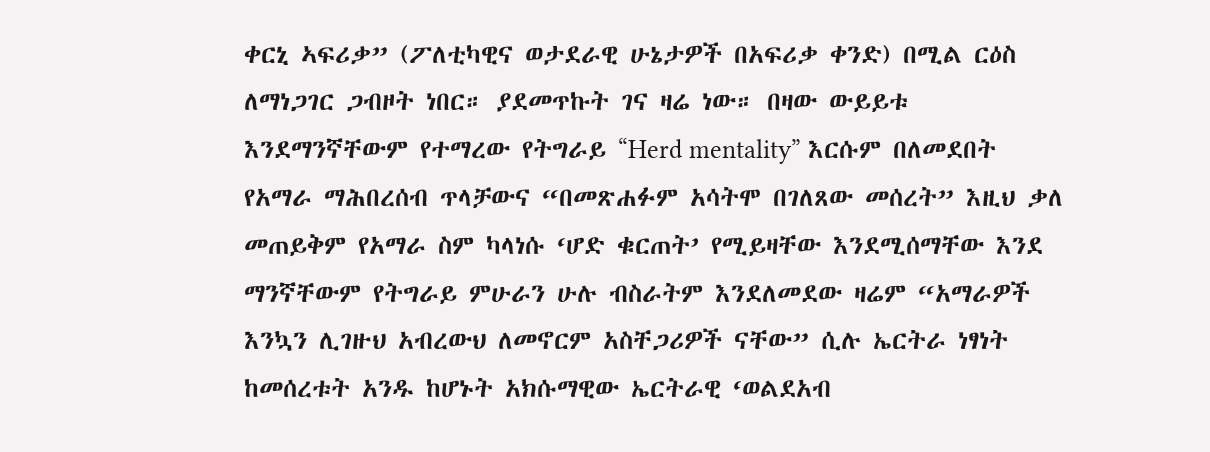ቀርኒ ኣፍሪቃ” (ፖለቲካዊና ወታደራዊ ሁኔታዎች በአፍሪቃ ቀንድ) በሚል ርዕስ ለማነጋገር ጋብዞት ነበር። ያደመጥኩት ገና ዛሬ ነው። በዛው ውይይቱ እንደማንኛቸውም የተማረው የትግራይ “Herd mentality” እርሱም በለመደበት የአማራ ማሕበረሰብ ጥላቻውና “በመጽሐፉም አሳትሞ በገለጸው መሰረት” እዚህ ቃለ መጠይቅም የአማራ ስም ካላነሱ ‘ሆድ ቁርጠት’ የሚይዛቸው እንደሚሰማቸው እንደ ማንኛቸውም የትግራይ ምሁራን ሁሉ ብስራትም እንደለመደው ዛሬም “አማራዎች እንኳን ሊገዙህ አብረውህ ለመኖርም አስቸጋሪዎች ናቸው” ሲሉ ኤርትራ ነፃነት ከመሰረቱት አንዱ ከሆኑት አክሱማዊው ኤርትራዊ ‘ወልደአብ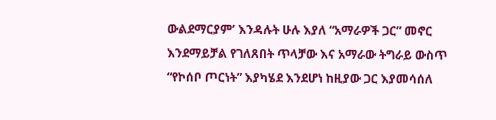ውልደማርያም’ እንዳሉት ሁሉ እያለ “አማራዎች ጋር” መኖር እንደማይቻል የገለጸበት ጥላቻው እና አማራው ትግራይ ውስጥ “የኮሰቦ ጦርነት” እያካሄደ እንደሆነ ከዚያው ጋር እያመሳሰለ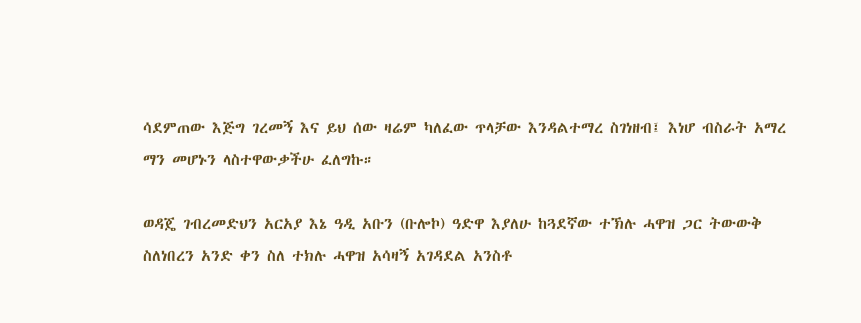ሳደምጠው እጅግ ገረመኝ እና ይህ ሰው ዛሬም ካለፈው ጥላቻው እንዳልተማረ ስገነዘብ፤ እነሆ ብስራት አማረ ማን መሆኑን ላስተዋውቃችሁ ፈለግኩ።

ወዳጄ ገብረመድህን አርአያ እኔ ዓዲ አቡን (ቡሎኮ) ዓድዋ እያለሁ ከጓደኛው ተኽሉ ሓዋዝ ጋር ትውውቅ ስለነበረን አንድ ቀን ስለ ተክሉ ሓዋዝ አሳዛኝ አገዳደል አንስቶ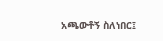አጫውቶኝ ስለነበር፤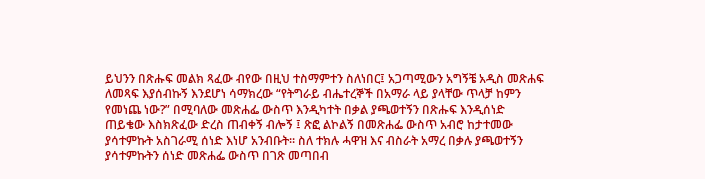ይህንን በጽሑፍ መልክ ጻፈው ብየው በዚህ ተስማምተን ስለነበር፤ አጋጣሚውን አግኝቼ አዲስ መጽሐፍ ለመጻፍ እያሰብኩኝ እንደሆነ ሳማክረው “የትግራይ ብሔተረኞች በአማራ ላይ ያላቸው ጥላቻ ከምን የመነጨ ነው?” በሚባለው መጽሐፌ ውስጥ እንዲካተት በቃል ያጫወተኝን በጽሑፍ እንዲሰነድ ጠይቄው እስክጽፈው ድረስ ጠብቀኝ ብሎኝ ፤ ጽፎ ልኮልኝ በመጽሐፌ ውስጥ አብሮ ከታተመው ያሳተምኩት አስገራሚ ሰነድ እነሆ አንብቡት። ስለ ተክሉ ሓዋዝ እና ብስራት አማረ በቃሉ ያጫወተኝን ያሳተምኩትን ሰነድ መጽሐፌ ውስጥ በገጽ መጣበብ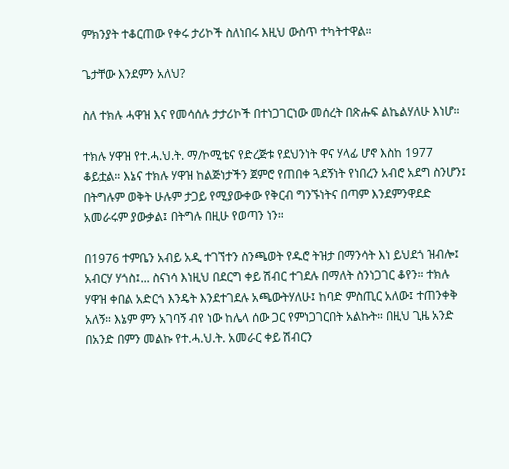ምክንያት ተቆርጠው የቀሩ ታሪኮች ስለነበሩ እዚህ ውስጥ ተካትተዋል።

ጌታቸው እንደምን አለህ?

ስለ ተክሉ ሓዋዝ እና የመሳሰሉ ታታሪኮች በተነጋገርነው መሰረት በጽሑፍ ልኬልሃለሁ እነሆ።

ተክሉ ሃዋዝ የተ.ሓ.ህ.ት. ማ/ኮሚቴና የድረጅቱ የደህንነት ዋና ሃላፊ ሆኖ እስከ 1977 ቆይቷል። እኔና ተክሉ ሃዋዝ ከልጅነታችን ጀምሮ የጠበቀ ጓደኝነት የነበረን አብሮ አደግ ስንሆን፤ በትግሉም ወቅት ሁሉም ታጋይ የሚያውቀው የቅርብ ግንኙነትና በጣም እንደምንዋደድ አመራሩም ያውቃል፤ በትግሉ በዚሁ የወጣን ነን።

በ1976 ተምቤን አብይ አዲ ተገኘተን ስንጫወት የዱሮ ትዝታ በማንሳት እነ ይህደጎ ዝብሎ፤ አብርሃ ሃጎስ፤... ስናነሳ እነዚህ በደርግ ቀይ ሽብር ተገደሉ በማለት ስንነጋገር ቆየን። ተክሉ ሃዋዝ ቀበል አድርጎ እንዴት እንደተገደሉ አጫውትሃለሁ፤ ከባድ ምስጢር አለው፤ ተጠንቀቅ አለኝ። እኔም ምን አገባኝ ብየ ነው ከሌላ ሰው ጋር የምነጋገርበት አልኩት። በዚህ ጊዜ አንድ በአንድ በምን መልኩ የተ.ሓ.ህ.ት. አመራር ቀይ ሽብርን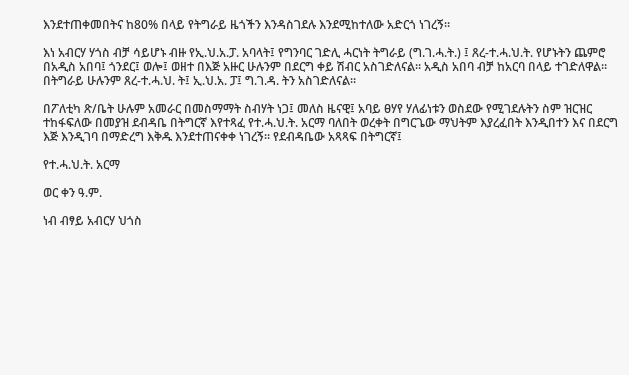እንደተጠቀመበትና ከ80% በላይ የትግራይ ዜጎችን እንዳስገደሉ እንደሚከተለው አድርጎ ነገረኝ።

እነ አብርሃ ሃጎስ ብቻ ሳይሆኑ ብዙ የኢ.ህ.አ.ፓ. አባላት፤ የግንባር ገድሊ ሓርነት ትግራይ (ግ.ገ.ሓ.ት.) ፤ ጸረ-ተ.ሓ.ህ.ት. የሆኑትን ጨምሮ በአዲስ አበባ፤ ጎንደር፤ ወሎ፤ ወዘተ በእጅ አዙር ሁሉንም በደርግ ቀይ ሽብር አስገድለናል። አዲስ አበባ ብቻ ከአርባ በላይ ተገድለዋል። በትግራይ ሁሉንም ጸረ-ተ.ሓ.ህ. ት፤ ኢ.ህ.አ. ፓ፤ ግ.ገ.ዳ. ትን አስገድለናል።

በፖለቲካ ጽ/ቤት ሁሉም አመራር በመስማማት ስብሃት ነጋ፤ መለስ ዜናዊ፤ አባይ ፀሃየ ሃለፊነቱን ወስደው የሚገደሉትን ስም ዝርዝር ተከፋፍለው በመያዝ ደብዳቤ በትግርኛ እየተጻፈ የተ.ሓ.ህ.ት. አርማ ባለበት ወረቀት በግርጌው ማህትም እያረፈበት እንዲበተን እና በደርግ እጅ እንዲገባ በማድረግ እቅዱ እንደተጠናቀቀ ነገረኝ። የደብዳቤው አጻጻፍ በትግርኛ፤

የተ.ሓ.ህ.ት. አርማ

ወር ቀን ዓ.ም.

ነብ ብፃይ አብርሃ ህጎስ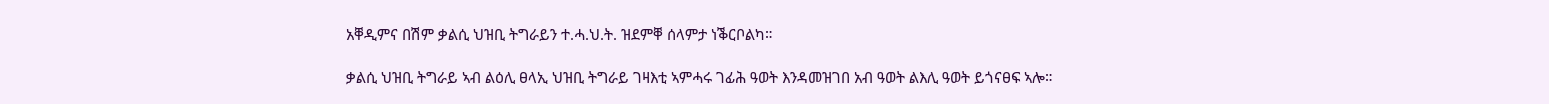አቐዲምና በሽም ቃልሲ ህዝቢ ትግራይን ተ.ሓ.ህ.ት. ዝደምቐ ሰላምታ ነቕርቦልካ።

ቃልሲ ህዝቢ ትግራይ ኣብ ልዕሊ ፀላኢ ህዝቢ ትግራይ ገዛእቲ ኣምሓሩ ገፊሕ ዓወት እንዳመዝገበ አብ ዓወት ልእሊ ዓወት ይጎናፀፍ ኣሎ።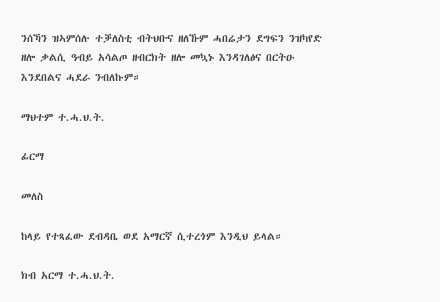ንሰኻን ዝኣምሰሉ ተቓለስቲ ብትህቡና ዘለኹም ሓበሬታን ደግፍን ንዝካየድ ዘሎ ቃልሲ ዓብይ አሳልጦ ዘብርክት ዘሎ መኳኑ እንዳገለፅና በርትዑ እንደበልና ሓደራ ንብለኩም።

ማህተም ተ.ሓ.ህ.ት.

ፊርማ

መለስ

ከላይ የተጻፈው ደብዳቤ ወደ አማርኛ ሲተረጎም እንዲህ ይላል።

ክብ አርማ ተ.ሓ.ህ.ት.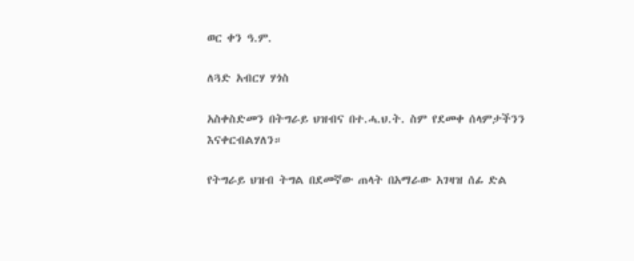ወር ቀን ዓ.ም.

ለጓድ አብርሃ ሃጎስ

አስቀስድመን በትግራይ ህዝብና በተ.ሓ.ህ.ት. ስም የደመቀ ሰላምታችንን እናቀርብልሃለን።

የትግራይ ህዝብ ትግል በደመኛው ጠላት በአማራው አገዛዝ ሰፊ ድል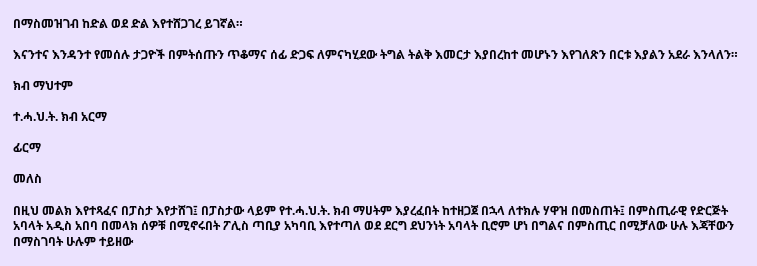በማስመዝገብ ከድል ወደ ድል እየተሸጋገረ ይገኛል።

እናንተና እንዳንተ የመሰሉ ታጋዮች በምትሰጡን ጥቆማና ሰፊ ድጋፍ ለምናካሂደው ትግል ትልቅ እመርታ እያበረከተ መሆኑን እየገለጽን በርቱ እያልን አደራ እንላለን።

ክብ ማህተም

ተ.ሓ.ህ.ት. ክብ አርማ

ፊርማ

መለስ

በዚህ መልክ እየተጻፈና በፓስታ እየታሸገ፤ በፓስታው ላይም የተ.ሓ.ህ.ት. ክብ ማሀትም እያረፈበት ከተዘጋጀ በኋላ ለተክሉ ሃዋዝ በመስጠት፤ በምስጢራዊ የድርጅት አባላት አዲስ አበባ በመላክ ሰዎቹ በሚኖሩበት ፖሊስ ጣቢያ አካባቢ እየተጣለ ወደ ደርግ ደህንነት አባላት ቢሮም ሆነ በግልና በምስጢር በሚቻለው ሁሉ እጃቸውን በማስገባት ሁሉም ተይዘው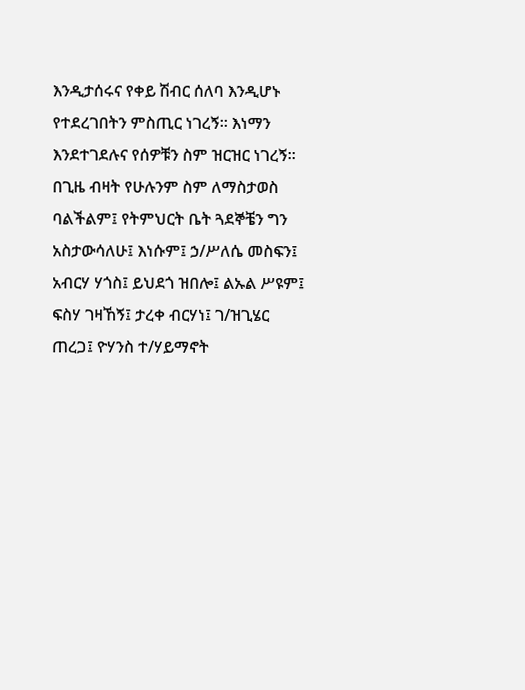እንዲታሰሩና የቀይ ሽብር ሰለባ እንዲሆኑ የተደረገበትን ምስጢር ነገረኝ። እነማን እንደተገደሉና የሰዎቹን ስም ዝርዝር ነገረኝ። በጊዜ ብዛት የሁሉንም ስም ለማስታወስ ባልችልም፤ የትምህርት ቤት ጓደኞቼን ግን አስታውሳለሁ፤ እነሱም፤ ኃ/ሥለሴ መስፍን፤ አብርሃ ሃጎስ፤ ይህደጎ ዝበሎ፤ ልኡል ሥዩም፤ ፍስሃ ገዛኸኝ፤ ታረቀ ብርሃነ፤ ገ/ዝጊሄር ጠረጋ፤ ዮሃንስ ተ/ሃይማኖት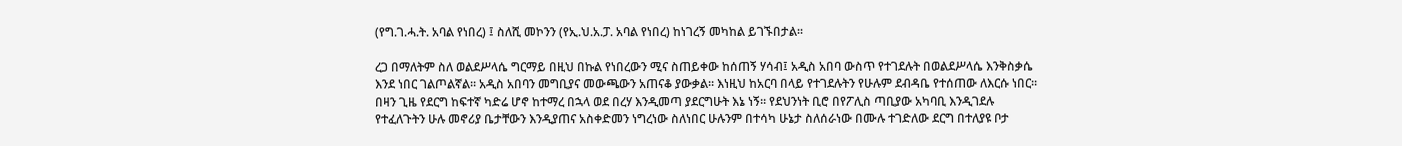(የግ.ገ.ሓ.ት. አባል የነበረ) ፤ ስለሺ መኮንን (የኢ.ህ.አ.ፓ. አባል የነበረ) ከነገረኝ መካከል ይገኙበታል።

ረጋ በማለትም ስለ ወልደሥላሴ ግርማይ በዚህ በኩል የነበረውን ሚና ስጠይቀው ከሰጠኝ ሃሳብ፤ አዲስ አበባ ውስጥ የተገደሉት በወልደሥላሴ እንቅስቃሴ እንደ ነበር ገልጦልኛል። አዲስ አበባን መግቢያና መውጫውን አጠናቆ ያውቃል። እነዚህ ከአርባ በላይ የተገደሉትን የሁሉም ደብዳቤ የተሰጠው ለእርሱ ነበር። በዛን ጊዜ የደርግ ከፍተኛ ካድሬ ሆኖ ከተማረ በኋላ ወደ በረሃ እንዲመጣ ያደርግሁት እኔ ነኝ። የደህንነት ቢሮ በየፖሊስ ጣቢያው አካባቢ እንዲገደሉ የተፈለጉትን ሁሉ መኖሪያ ቤታቸውን እንዲያጠና አስቀድመን ነግረነው ስለነበር ሁሉንም በተሳካ ሁኔታ ስለሰራነው በሙሉ ተገድለው ደርግ በተለያዩ ቦታ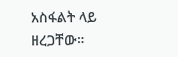አስፋልት ላይ ዘረጋቸው።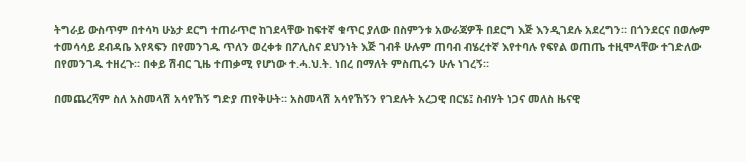ትግራይ ውስጥም በተሳካ ሁኔታ ደርግ ተጠራጥሮ ከገደላቸው ከፍተኛ ቁጥር ያለው በስምንቱ አውራጃዎች በደርግ እጅ እንዲገደሉ አደረግን። በጎንደርና በወሎም ተመሳሳይ ደብዳቤ እየጻፍን በየመንገዱ ጥለን ወረቀቱ በፖሊስና ደህንነት እጅ ገብቶ ሁሉም ጠባብ ብሄረተኛ እየተባሉ የፍየል ወጠጤ ተዚሞላቸው ተገድለው በየመንገዱ ተዘረጉ። በቀይ ሽብር ጊዜ ተጠቃሚ የሆነው ተ.ሓ.ህ.ት. ነበረ በማለት ምስጢሩን ሁሉ ነገረኝ።

በመጨረሻም ስለ አስመላሽ አሳየኸኝ ግድያ ጠየቅሁት። አስመላሽ አሳየኸኝን የገደሉት አረጋዊ በርሄ፤ ስብሃት ነጋና መለስ ዜናዊ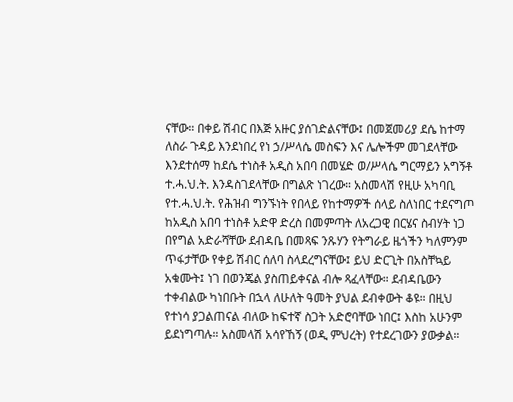ናቸው። በቀይ ሽብር በእጅ አዙር ያሰገድልናቸው፤ በመጀመሪያ ደሴ ከተማ ለስራ ጉዳይ እንደነበረ የነ ኃ/ሥላሴ መስፍን እና ሌሎችም መገደላቸው እንደተሰማ ከደሴ ተነስቶ አዲስ አበባ በመሄድ ወ/ሥላሴ ግርማይን አግኝቶ ተ.ሓ.ህ.ት. እንዳስገደላቸው በግልጽ ነገረው። አስመላሽ የዚሁ አካባቢ የተ.ሓ.ህ.ት. የሕዝብ ግንኙነት የበላይ የከተማዎች ሰላይ ስለነበር ተደናግጦ ከአዲስ አበባ ተነስቶ አድዋ ድረስ በመምጣት ለአረጋዊ በርሄና ስብሃት ነጋ በየግል አድራሻቸው ደብዳቤ በመጻፍ ንጹሃን የትግራይ ዜጎችን ካለምንም ጥፋታቸው የቀይ ሽብር ሰለባ ስላደረግናቸው፤ ይህ ድርጊት በአስቸኳይ አቁሙት፤ ነገ በወንጄል ያስጠይቀናል ብሎ ጻፈላቸው። ደብዳቤውን ተቀብልው ካነበቡት በኋላ ለሁለት ዓመት ያህል ደብቀውት ቆዩ። በዚህ የተነሳ ያጋልጠናል ብለው ከፍተኛ ስጋት አድሮባቸው ነበር፤ እስከ አሁንም ይደነግጣሉ። አስመላሽ አሳየኸኝ (ወዲ ምህረት) የተደረገውን ያውቃል።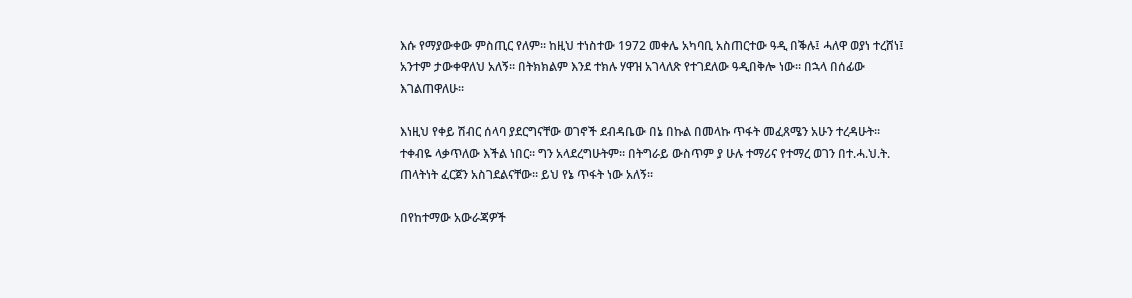እሱ የማያውቀው ምስጢር የለም። ከዚህ ተነስተው 1972 መቀሌ አካባቢ አስጠርተው ዓዲ በቕሉ፤ ሓለዋ ወያነ ተረሸነ፤ አንተም ታውቀዋለህ አለኝ። በትክክልም እንደ ተክሉ ሃዋዝ አገላለጽ የተገደለው ዓዲበቅሎ ነው። በኋላ በሰፊው እገልጠዋለሁ።

እነዚህ የቀይ ሽብር ሰላባ ያደርግናቸው ወገኖች ደብዳቤው በኔ በኩል በመላኩ ጥፋት መፈጸሜን አሁን ተረዳሁት። ተቀብዬ ላቃጥለው እችል ነበር። ግን አላደረግሁትም። በትግራይ ውስጥም ያ ሁሉ ተማሪና የተማረ ወገን በተ.ሓ.ህ.ት. ጠላትነት ፈርጀን አስገደልናቸው። ይህ የኔ ጥፋት ነው አለኝ።

በየከተማው አውራጃዎች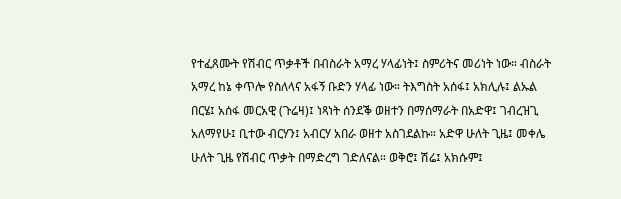የተፈጸሙት የሽብር ጥቃቶች በብስራት አማረ ሃላፊነት፤ ስምሪትና መሪነት ነው። ብስራት አማረ ከኔ ቀጥሎ የስለላና አፋኝ ቡድን ሃላፊ ነው። ትእግስት አሰፋ፤ አክሊሉ፤ ልኡል በርሄ፤ አሰፋ መርአዊ (ጉሬዛ)፤ ነጻነት ሰንደቕ ወዘተን በማሰማራት በአድዋ፤ ገብረዝጊ አለማየሁ፤ ቢተው ብርሃን፤ አብርሃ አበራ ወዘተ አስገደልኩ። አድዋ ሁለት ጊዜ፤ መቀሌ ሁለት ጊዜ የሽብር ጥቃት በማድረግ ገድለናል። ወቅሮ፤ ሽሬ፤ አክሱም፤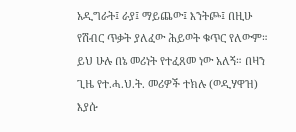አዲግራት፤ ራያ፤ ማይጨው፤ እንትጮ፤ በዚሁ የሽብር ጥቃት ያለፈው ሕይወት ቁጥር የለውም። ይህ ሁሉ በኔ መሪነት የተፈጸመ ነው አለኝ። በዛን ጊዜ የተ.ሓ.ህ.ት. መሪዎች ተክሉ (ወዲሃዋዝ) እያሱ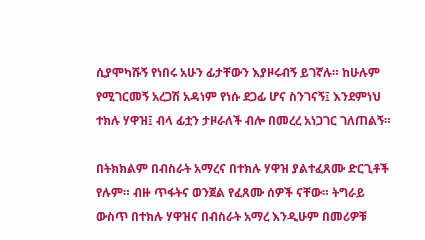ሲያሞካሹኝ የነበሩ አሁን ፊታቸውን እያዞሩብኝ ይገኛሉ። ከሁሉም የሚገርመኝ አረጋሽ አዳነም የነሱ ደጋፊ ሆና ስንገናኝ፤ እንደምነህ ተክሉ ሃዋዝ፤ ብላ ፊቷን ታዞራለች ብሎ በመረረ አነጋገር ገለጠልኝ።

በትክክልም በብስራት አማረና በተክሉ ሃዋዝ ያልተፈጸሙ ድርጊቶች የሉም። ብዙ ጥፋትና ወንጀል የፈጸሙ ሰዎች ናቸው። ትግራይ ውስጥ በተክሉ ሃዋዝና በብስራት አማረ እንዲሁም በመሪዎቹ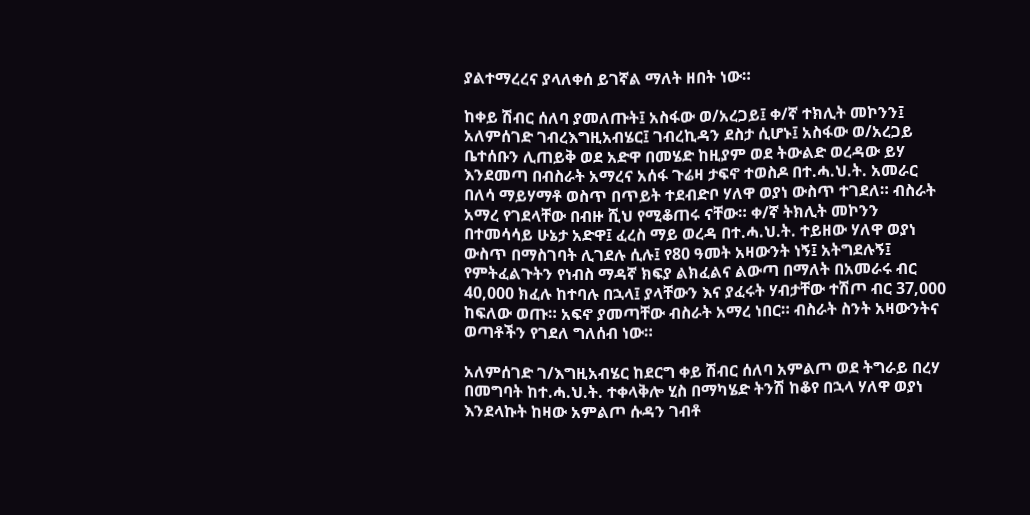ያልተማረረና ያላለቀሰ ይገኛል ማለት ዘበት ነው።

ከቀይ ሽብር ሰለባ ያመለጡት፤ አስፋው ወ/አረጋይ፤ ቀ/ኛ ተክሊት መኮንን፤ አለምሰገድ ገብረእግዚአብሄር፤ ገብረኪዳን ደስታ ሲሆኑ፤ አስፋው ወ/አረጋይ ቤተሰቡን ሊጠይቅ ወደ አድዋ በመሄድ ከዚያም ወደ ትውልድ ወረዳው ይሃ እንደመጣ በብስራት አማረና አሰፋ ጉሬዛ ታፍኖ ተወስዶ በተ.ሓ.ህ.ት. አመራር በለሳ ማይሃማቶ ወስጥ በጥይት ተደብድቦ ሃለዋ ወያነ ውስጥ ተገደለ። ብስራት አማረ የገደላቸው በብዙ ሺህ የሚቆጠሩ ናቸው። ቀ/ኛ ትክሊት መኮንን በተመሳሳይ ሁኔታ አድዋ፤ ፈረስ ማይ ወረዳ በተ.ሓ.ህ.ት. ተይዘው ሃለዋ ወያነ ውስጥ በማስገባት ሊገደሉ ሲሉ፤ የ80 ዓመት አዛውንት ነኝ፤ አትግደሉኝ፤ የምትፈልጉትን የነብስ ማዳኛ ክፍያ ልክፈልና ልውጣ በማለት በአመራሩ ብር 40,000 ክፈሉ ከተባሉ በኋላ፤ ያላቸውን እና ያፈሩት ሃብታቸው ተሽጦ ብር 37,000 ከፍለው ወጡ። አፍኖ ያመጣቸው ብስራት አማረ ነበር። ብስራት ስንት አዛውንትና ወጣቶችን የገደለ ግለሰብ ነው።

አለምሰገድ ገ/እግዚአብሄር ከደርግ ቀይ ሽብር ሰለባ አምልጦ ወደ ትግራይ በረሃ በመግባት ከተ.ሓ.ህ.ት. ተቀላቅሎ ሂስ በማካሄድ ትንሽ ከቆየ በኋላ ሃለዋ ወያነ እንደላኩት ከዛው አምልጦ ሱዳን ገብቶ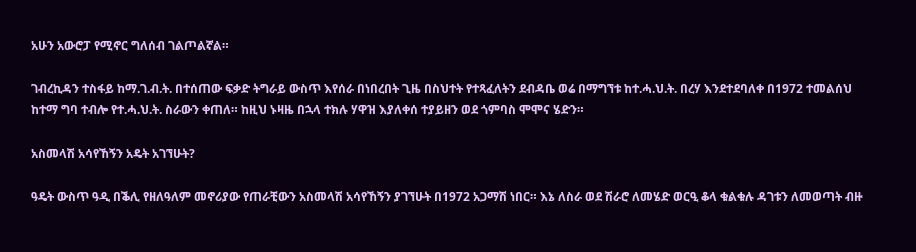አሁን አውሮፓ የሚኖር ግለሰብ ገልጦልኛል።

ገብረኪዳን ተስፋይ ከማ.ገ.ብ.ት. በተሰጠው ፍቃድ ትግራይ ውስጥ እየሰራ በነበረበት ጊዜ በስህተት የተጻፈለትን ደብዳቤ ወሬ በማግኘቱ ከተ.ሓ.ህ.ት. በረሃ እንደተደባለቀ በ1972 ተመልሰህ ከተማ ግባ ተብሎ የተ.ሓ.ህ.ት. ስራውን ቀጠለ። ከዚህ ኑዛዜ በኋላ ተክሉ ሃዋዝ እያለቀሰ ተያይዘን ወደ ጎምባስ ሞሞና ሄድን።

አስመላሽ አሳየኸኝን አዴት አገኘሁት?

ዓዴት ውስጥ ዓዲ በቕሊ የዘለዓለም መኖሪያው የጠራቺውን አስመላሽ አሳየኸኝን ያገኘሁት በ1972 አጋማሽ ነበር። እኔ ለስራ ወደ ሽራሮ ለመሄድ ወርዒ ቆላ ቁልቁሉ ዳገቱን ለመወጣት ብዙ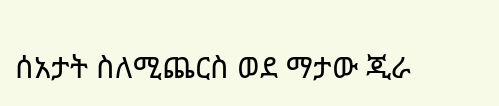ሰአታት ስለሚጨርስ ወደ ማታው ጂራ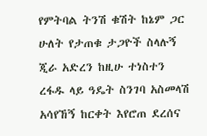የምትባል ትንሽ ቁሽት ከኔም ጋር ሁለት የታጠቁ ታጋዮች ስላሉኝ ጂራ አድረን ከዚሁ ተነስተን ረፋዱ ላይ ዓዴት ስንገባ አስመላሽ አሳየኸኝ ከርቀት እየሮጠ ደረሰና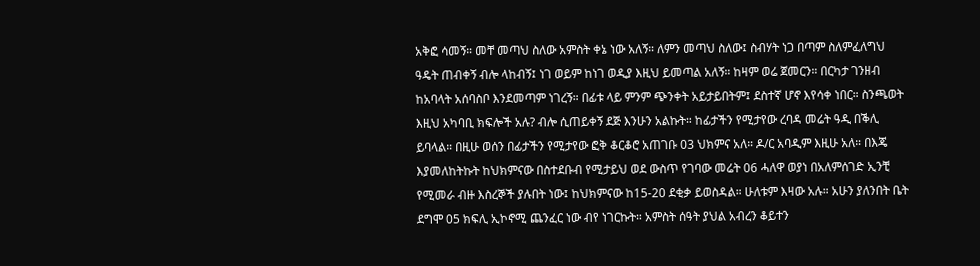አቅፎ ሳመኝ። መቸ መጣህ ስለው አምስት ቀኔ ነው አለኝ። ለምን መጣህ ስለው፤ ስብሃት ነጋ በጣም ስለምፈለግህ ዓዴት ጠብቀኝ ብሎ ላከብኝ፤ ነገ ወይም ከነገ ወዲያ እዚህ ይመጣል አለኝ። ከዛም ወሬ ጀመርን። በርካታ ገንዘብ ከአባላት አሰባስቦ እንደመጣም ነገረኝ። በፊቱ ላይ ምንም ጭንቀት አይታይበትም፤ ደስተኛ ሆኖ እየሳቀ ነበር። ስንጫወት እዚህ አካባቢ ክፍሎች አሉ? ብሎ ሲጠይቀኝ ደጅ እንሁን አልኩት። ከፊታችን የሚታየው ረባዳ መሬት ዓዲ በቕሊ ይባላል። በዚሁ ወሰን በፊታችን የሚታየው ፎቅ ቆርቆሮ አጠገቡ 03 ህክምና አለ። ዶ/ር አባዲም እዚሁ አለ። በእጄ እያመለከትኩት ከህክምናው በስተደቡብ የሚታይህ ወደ ውስጥ የገባው መሬት 06 ሓለዋ ወያነ በአለምሰገድ ኢንቺ የሚመራ ብዙ እስረኞች ያሉበት ነው፤ ከህክምናው ከ15-20 ደቂቃ ይወስዳል። ሁለቱም እዛው አሉ። አሁን ያለንበት ቤት ደግሞ 05 ክፍሊ ኢኮኖሚ ጨንፈር ነው ብየ ነገርኩት። አምስት ሰዓት ያህል አብረን ቆይተን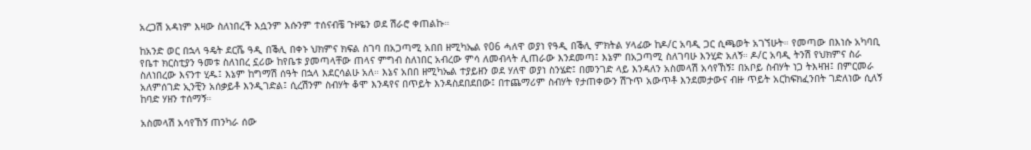አረጋሽ አዳነም እዛው ስለነበረች እሷንም እሱንም ተሰናብቼ ጉዞዬን ወደ ሽራሮ ቀጠልኩ።

ከአንድ ወር በኋላ ዓዴት ደርሼ ዓዲ በቕሊ በቀኑ ህክምና ክፍል ስገባ በአጋጣሚ አበበ ዘሚካኤል የ06 ሓለዋ ወያነ የዓዲ በቕሊ ምክትል ሃላፊው ከዶ/ር አባዲ ጋር ሲጫወት አገኘሁት። የመጣው በእነሱ አካባቢ የቤተ ክርስቲያን ዓመቱ ስለነበረ ኗሪው ከየቤቱ ያመጣላቸው ጠላና ምግብ ስለነበር አብረው ምሳ ለመብላት ሊጠራው እንደመጣ፤ እኔም በአጋጣሚ ስለገባሁ እንሂድ አለኝ። ዶ/ር አባዲ ትንሽ የህክምና ስራ ስለነበረው እናንተ ሂዱ፤ እኔም ከግማሽ ሰዓት በኋላ እደርሳልሁ አለ። እኔና አበበ ዘሚካኤል ተያይዘን ወደ ሃለዋ ወያነ ስንሄድ፤ በመንገድ ላይ እንዳለን አስመላሽ አሳየኸኝ፤ በአቦይ ስብሃት ነጋ ትእዛዝ፤ በምርመራ አለምሰገድ ኢንቺን አሰቃይቶ እንዲገድል፤ ሲረሽንም ስብሃት ቆሞ እንዳየና በጥይት እንዳስደበደበው፤ በተጨማሪም ስብሃት የታጠቀውን ሽጉጥ አውጥቶ እንደመታውና ብዙ ጥይት አርከፍክፈንበት ገድለነው ሲለኝ ከባድ ሃዘን ተሰማኝ።

አስመላሽ አሳየኸኝ ጠንካራ ሰው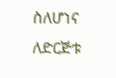ስለሆነና ለድርጅቱ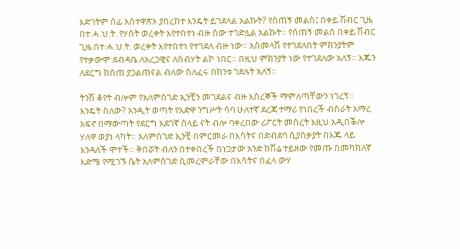እድገትም ሰፊ አስተዋጽኦ ያበረከተ እንዴት ይገደላል አልኩት? የሰጠኝ መልስ፤ በቀይ ሽብር ጊዜ በተ.ሓ.ህ.ት. የሃሰት ወረቀት እየተበተነ ብዙ ሰው ተገድሏል አልኩት። የሰጠኝ መልስ በቀይ ሽብር ጊዜ በተ.ሓ.ህ.ት. ወረቀት እየተበተነ የተገደለ ብዙ ነው። አስመላሽ የተገደለበት ምክንያትም የተቃውሞ ደብዳቤ ለአረጋዊና ለስብሃት ልኮ ነበር። በዚህ ምክንያት ነው የተገደለው አለኝ። እጁን ለደርግ ከሰጠ ያጋልጠናል ብለው ስለፈሩ በከንቱ ገደሉት አለኝ።

ትንሽ ቆየት ብሎም የአለምሰገድ ኢንቺን መገደልና ብዙ እስረኞች ማምለጣቸውን ነገረኝ። እንዴት ስለው? አንዲት ወጣት የአድዋ ንግሥት ሳባ ሁለተኛ ደረጃ ተማሪ የነበረች ብስራት አማረ አፍኖ በማውጣት የደርግ አደገኛ ሰላይ ናት ብሎ ባቀረበው ሪፖርት መሰረት እዚህ አዲበቕሎ ሃለዋ ወያነ ላካት። አለምሰገድ ኢንቺ በምርመራ በእሳትና በድብደባ ሲያሰቃያት በእጁ ላይ እንዳለች ሞተች። ቅበሯት ብለን በተቀበረች በነጋታው አንድ ከሽሬ ተይዘው የመጡ በመካከለኛ እድሜ የሚገኙ ሴት አለምሰገድ ሲመረምራቸው በእሳትና በፈላ ውሃ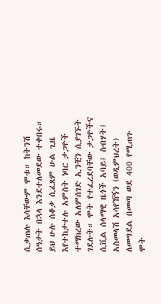ሲቃጠሉ እሳቸውም ሞቱ። ከትንሽ ሰዓታት በኋላ እንደተለመደው ተቀበሩ። ይህ ሁሉ ሰቆቃ ሲፈጸም ሁል ጊዜ እየተከታተሉ አምስት ነባር ታጋዮች ተማክረው አለምሰገድ ኢንቺን ሲያገኙት ገደሉት። ሞት የተፈረደባቸው ታጋዮችና ሲቪል ሰላማዊ ዜጎች አባይ፤ ስብሃት፤ አስመላሽ አሳየኸኝን (ወዲምህረት) ለመግደል በመጣ ወደ 400 የሚጠጉ ሞት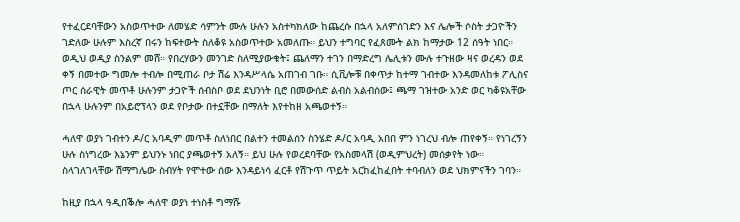የተፈርደባቸውን አስወጥተው ለመሄድ ሳምንት ሙሉ ሁሉን አስተካክለው ከጨረሱ በኋላ አለምሰገድን እና ሌሎች ሶስት ታጋዮችን ገድለው ሁሉም እስረኛ በሩን ከፍተውት ስለቆዩ አስወጥተው አመለጡ። ይህን ተግባር የፈጸሙት ልክ ከማታው 12 ሰዓት ነበር። ወዲህ ወዲያ ስንልም መሸ። የበረሃውን መንገድ ስለሚያውቁት፤ ጨለማን ተገን በማድረግ ሌሊቱን ሙሉ ተጉዘው ዛና ወረዳን ወደ ቀኝ በመተው ግመሎ ተብሎ በሚጠራ ቦታ ሽሬ እንዳሥላሴ አጠገብ ገቡ። ሲቪሎቹ በቀጥታ ከተማ ገብተው እንዳመለከቱ ፖሊስና ጦር ሰራዊት መጥቶ ሁሉንም ታጋዮች ሰብስቦ ወደ ደህንነት ቢሮ በመውሰድ ልብስ አልብሰው፤ ጫማ ገዝተው አንድ ወር ካቆዩአቸው በኋላ ሁሉንም በአይሮፕላን ወደ የቦታው በተኗቸው በማለት እየተከዘ አጫወተኝ።

ሓለዋ ወያነ ገብተን ዶ/ር አባዲም መጥቶ ስለነበር በልተን ተመልሰን ስንሄድ ዶ/ር አባዲ አበበ ምን ነገረህ ብሎ ጠየቀኝ። የነገረኝን ሁሉ ስነግረው እኔንም ይህንኑ ነበር ያጫወተኝ አለኝ። ይህ ሁሉ የወረደባቸው የአስመላሽ (ወዲምህረት) መሰቃየት ነው። ስላገለገላቸው ሽማግሌው ስብሃት የሞተው ሰው እንዳይነሳ ፈርቶ የሽጉጥ ጥይት አርከፈከፈበት ተባብለን ወደ ህክምናችን ገባን።

ከዚያ በኋላ ዓዲበቕሎ ሓለዋ ወያነ ተነስቶ ግማሹ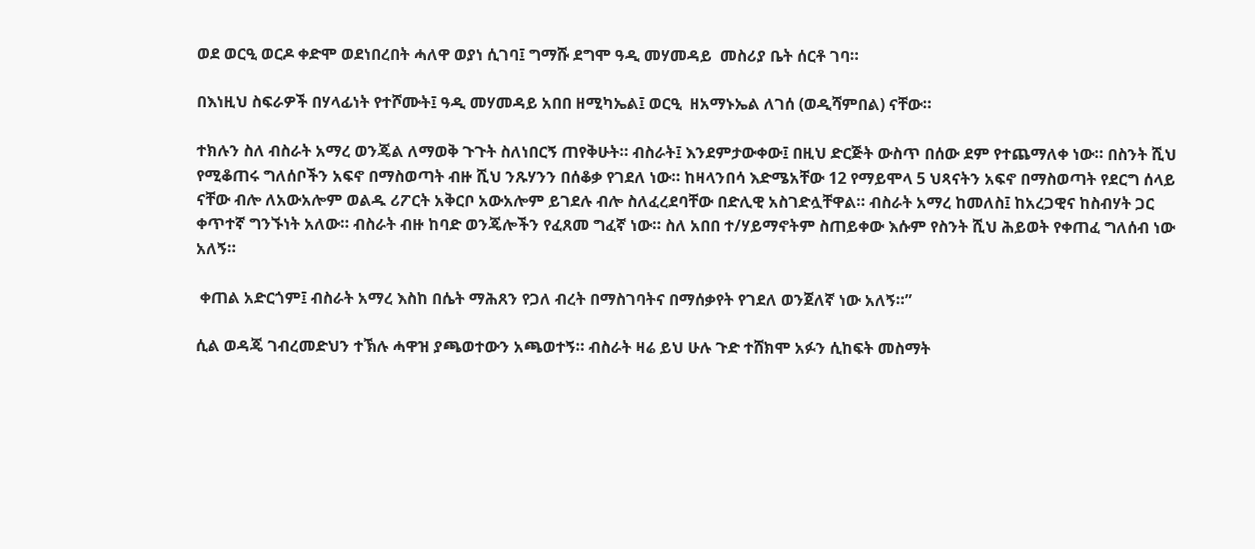ወደ ወርዒ ወርዶ ቀድሞ ወደነበረበት ሓለዋ ወያነ ሲገባ፤ ግማሹ ደግሞ ዓዲ መሃመዳይ  መስሪያ ቤት ሰርቶ ገባ።

በእነዚህ ስፍራዎች በሃላፊነት የተሾሙት፤ ዓዲ መሃመዳይ አበበ ዘሚካኤል፤ ወርዒ  ዘአማኑኤል ለገሰ (ወዲሻምበል) ናቸው።

ተክሉን ስለ ብስራት አማረ ወንጄል ለማወቅ ጉጉት ስለነበርኝ ጠየቅሁት። ብስራት፤ እንደምታውቀው፤ በዚህ ድርጅት ውስጥ በሰው ደም የተጨማለቀ ነው። በስንት ሺህ የሚቆጠሩ ግለሰቦችን አፍኖ በማስወጣት ብዙ ሺህ ንጹሃንን በሰቆቃ የገደለ ነው። ከዛላንበሳ እድሜአቸው 12 የማይሞላ 5 ህጻናትን አፍኖ በማስወጣት የደርግ ሰላይ ናቸው ብሎ ለአውአሎም ወልዱ ሪፖርት አቅርቦ አውአሎም ይገደሉ ብሎ ስለፈረደባቸው በድሊዊ አስገድሏቸዋል። ብስራት አማረ ከመለስ፤ ከአረጋዊና ከስብሃት ጋር ቀጥተኛ ግንኙነት አለው። ብስራት ብዙ ከባድ ወንጄሎችን የፈጸመ ግፈኛ ነው። ስለ አበበ ተ/ሃይማኖትም ስጠይቀው እሱም የስንት ሺህ ሕይወት የቀጠፈ ግለሰብ ነው አለኝ።

 ቀጠል አድርጎም፤ ብስራት አማረ እስከ በሴት ማሕጸን የጋለ ብረት በማስገባትና በማሰቃየት የገደለ ወንጀለኛ ነው አለኝ።”

ሲል ወዳጄ ገብረመድህን ተኽሉ ሓዋዝ ያጫወተውን አጫወተኝ። ብስራት ዛሬ ይህ ሁሉ ጉድ ተሸክሞ አፉን ሲከፍት መስማት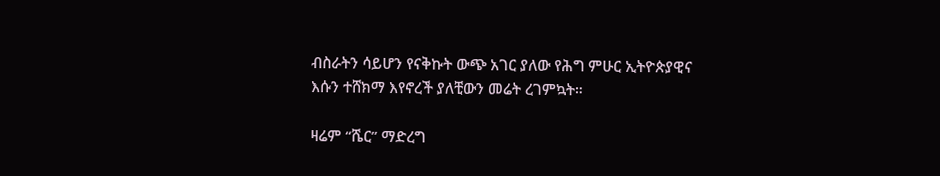ብስራትን ሳይሆን የናቅኩት ውጭ አገር ያለው የሕግ ምሁር ኢትዮጵያዊና እሱን ተሸክማ እየኖረች ያለቺውን መሬት ረገምኳት።

ዛሬም “ሼር” ማድረግ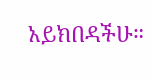አይክበዳችሁ።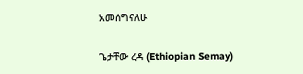አመሰግናለሁ

ጌታቸው ረዳ (Ethiopian Semay)